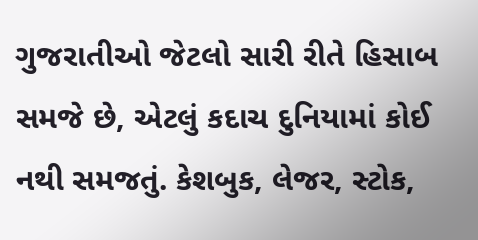ગુજરાતીઓ જેટલો સારી રીતે હિસાબ સમજે છે, એટલું કદાચ દુનિયામાં કોઈ નથી સમજતું. કેશબુક, લેજર, સ્ટોક,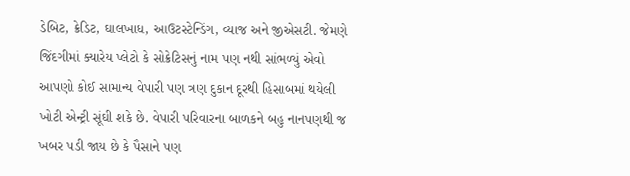ડેબિટ, ક્રેડિટ, ઘાલખાધ, આઉટસ્ટેન્ડિંગ, વ્યાજ અને જીએસટી. જેમણે જિંદગીમાં ક્યારેય પ્લેટો કે સોક્રેટિસનું નામ પણ નથી સાંભળ્યું એવો આપણો કોઈ સામાન્ય વેપારી પણ ત્રણ દુકાન દૂરથી હિસાબમાં થયેલી ખોટી એન્ટ્રી સૂંઘી શકે છે. વેપારી પરિવારના બાળકને બહુ નાનપણથી જ ખબર પડી જાય છે કે પૈસાને પણ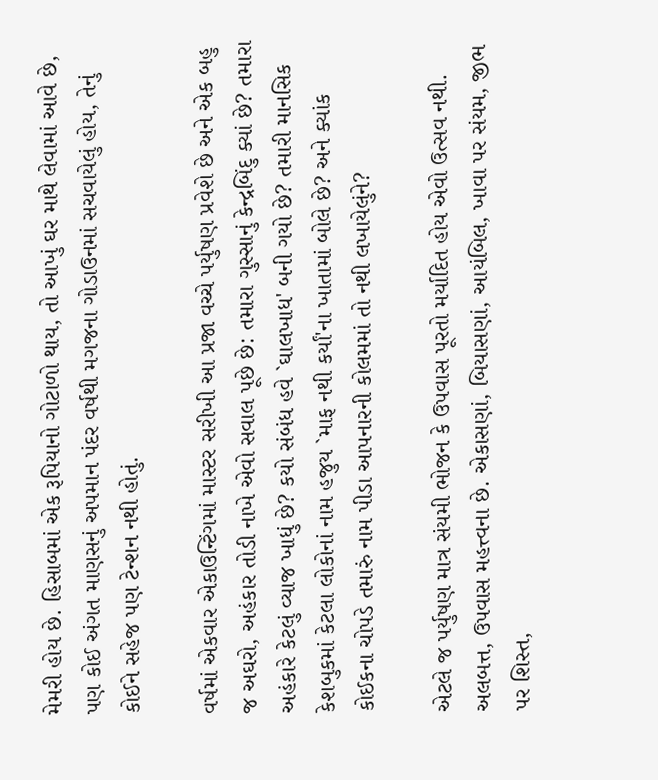મેમરી હોય છે. હિસાબમાં એક રૂપિયાનો ગોટાળો થાય, તો આખું ઘર માથે લેવામાં આવે છે, પણ કોઈ અંગત માણસનું અપમાન પંદર વર્ષથી મગજના ગોડાઉનમાં સચવાયેલું હોય, તેનું કોઈને સહેજ પણ ટેન્શન નથી હોતું.

વર્ષમાં એકવાર એકાઉન્ટિંગમાં માસ્ટર સરીખી આ પ્રજા વચ્ચે પર્યુષણ પ્રવેશે છે અને એક બહુ જ અઘરો, અહંકાર તોડી નાખે એવો સવાલ પૂછે છે: તમારા ગુસ્સાનું કેન્દ્રબિંદુ ક્યાં છે? તમારા અહંકારે કેટલું વ્યાજ ખાધું છે? કયો સંબંધ હવે `ઘાલખાધ' બની ગયો છે? તમારી માનસિક કેશબુકમાં કેટલા લોકોનાં નામ હજુય `માફ નથી કર્યાં'ના ખાતામાં બોલે છે? અને ક્યાંક કોઈકના ચોપડે તમારું નામ પીડા આપનારની કોલમમાં તો નથી લખાયેલુંને?

એટલે જ પર્યુષણ માત્ર સંયમી ભોજન કે ઉપવાસ પૂરતો મર્યાદિત હોય એવો ઉત્સવ નથી. અલબત્ત, ઉપવાસ મહત્ત્વના છે. એકાસણાં, બિયાસણાં, આયંબિલ, ખાવા પર સંયમ, જીભ પર શિસ્ત,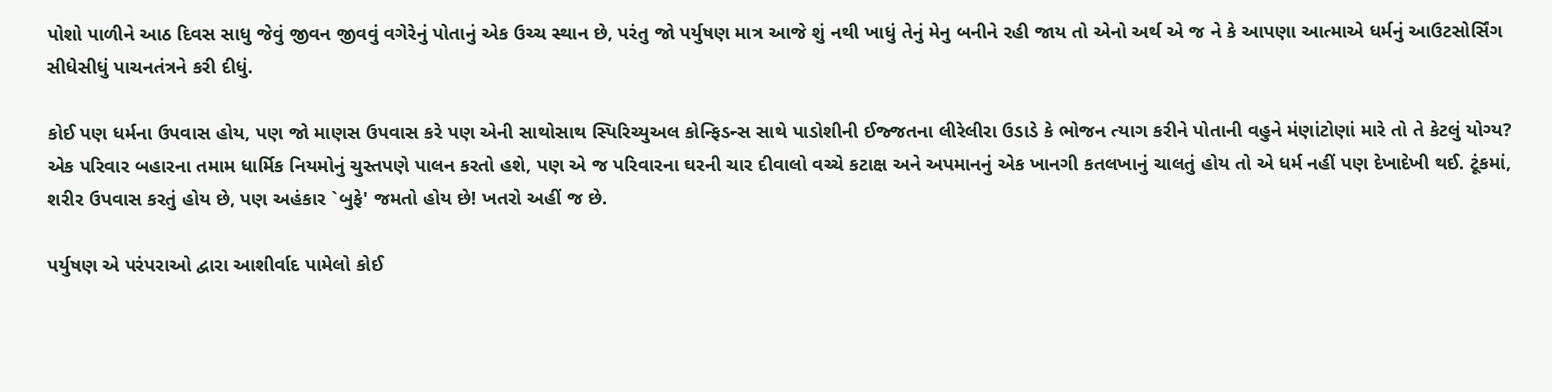પોશો પાળીને આઠ દિવસ સાધુ જેવું જીવન જીવવું વગેરેનું પોતાનું એક ઉચ્ચ સ્થાન છે, પરંતુ જો પર્યુષણ માત્ર આજે શું નથી ખાધું તેનું મેનુ બનીને રહી જાય તો એનો અર્થ એ જ ને કે આપણા આત્માએ ધર્મનું આઉટસોર્સિંગ સીધેસીધું પાચનતંત્રને કરી દીધું.

કોઈ પણ ધર્મના ઉપવાસ હોય, પણ જો માણસ ઉપવાસ કરે પણ એની સાથોસાથ સ્પિરિચ્યુઅલ કોન્ફિડન્સ સાથે પાડોશીની ઈજ્જતના લીરેલીરા ઉડાડે કે ભોજન ત્યાગ કરીને પોતાની વહુને મંણાંટોણાં મારે તો તે કેટલું યોગ્ય? એક પરિવાર બહારના તમામ ધાર્મિક નિયમોનું ચુસ્તપણે પાલન કરતો હશે, પણ એ જ પરિવારના ઘરની ચાર દીવાલો વચ્ચે કટાક્ષ અને અપમાનનું એક ખાનગી કતલખાનું ચાલતું હોય તો એ ધર્મ નહીં પણ દેખાદેખી થઈ. ટૂંકમાં, શરીર ઉપવાસ કરતું હોય છે, પણ અહંકાર `બુફે' જમતો હોય છે! ખતરો અહીં જ છે.

પર્યુષણ એ પરંપરાઓ દ્વારા આશીર્વાદ પામેલો કોઈ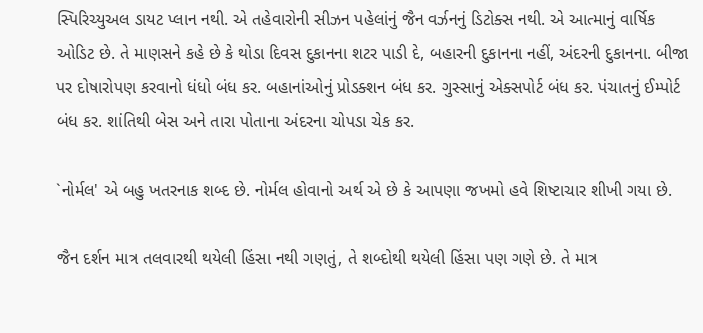સ્પિરિચ્યુઅલ ડાયટ પ્લાન નથી. એ તહેવારોની સીઝન પહેલાંનું જૈન વર્ઝનનું ડિટોક્સ નથી. એ આત્માનું વાર્ષિક ઓડિટ છે. તે માણસને કહે છે કે થોડા દિવસ દુકાનના શટર પાડી દે, બહારની દુકાનના નહીં, અંદરની દુકાનના. બીજા પર દોષારોપણ કરવાનો ધંધો બંધ કર. બહાનાંઓનું પ્રોડક્શન બંધ કર. ગુસ્સાનું એક્સપોર્ટ બંધ કર. પંચાતનું ઈમ્પોર્ટ બંધ કર. શાંતિથી બેસ અને તારા પોતાના અંદરના ચોપડા ચેક કર.

`નોર્મલ' એ બહુ ખતરનાક શબ્દ છે. નોર્મલ હોવાનો અર્થ એ છે કે આપણા જખમો હવે શિષ્ટાચાર શીખી ગયા છે.

જૈન દર્શન માત્ર તલવારથી થયેલી હિંસા નથી ગણતું, તે શબ્દોથી થયેલી હિંસા પણ ગણે છે. તે માત્ર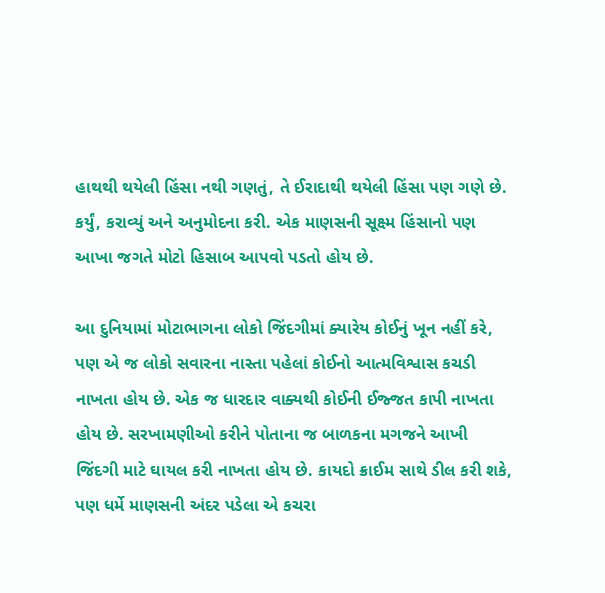હાથથી થયેલી હિંસા નથી ગણતું, તે ઈરાદાથી થયેલી હિંસા પણ ગણે છે. કર્યું, કરાવ્યું અને અનુમોદના કરી. એક માણસની સૂક્ષ્મ હિંસાનો પણ આખા જગતે મોટો હિસાબ આપવો પડતો હોય છે.

આ દુનિયામાં મોટાભાગના લોકો જિંદગીમાં ક્યારેય કોઈનું ખૂન નહીં કરે, પણ એ જ લોકો સવારના નાસ્તા પહેલાં કોઈનો આત્મવિશ્વાસ કચડી નાખતા હોય છે. એક જ ધારદાર વાક્યથી કોઈની ઈજ્જત કાપી નાખતા હોય છે. સરખામણીઓ કરીને પોતાના જ બાળકના મગજને આખી જિંદગી માટે ઘાયલ કરી નાખતા હોય છે. કાયદો ક્રાઈમ સાથે ડીલ કરી શકે, પણ ધર્મે માણસની અંદર પડેલા એ કચરા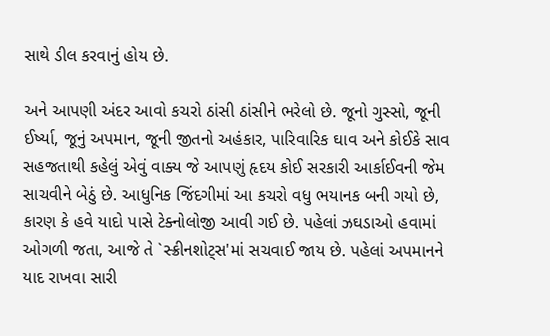સાથે ડીલ કરવાનું હોય છે.

અને આપણી અંદર આવો કચરો ઠાંસી ઠાંસીને ભરેલો છે. જૂનો ગુસ્સો, જૂની ઈર્ષ્યા, જૂનું અપમાન, જૂની જીતનો અહંકાર, પારિવારિક ઘાવ અને કોઈકે સાવ સહજતાથી કહેલું એવું વાક્ય જે આપણું હૃદય કોઈ સરકારી આર્કાઈવની જેમ સાચવીને બેઠું છે. આધુનિક જિંદગીમાં આ કચરો વધુ ભયાનક બની ગયો છે, કારણ કે હવે યાદો પાસે ટેક્નોલોજી આવી ગઈ છે. પહેલાં ઝઘડાઓ હવામાં ઓગળી જતા, આજે તે `સ્ક્રીનશોટ્સ'માં સચવાઈ જાય છે. પહેલાં અપમાનને યાદ રાખવા સારી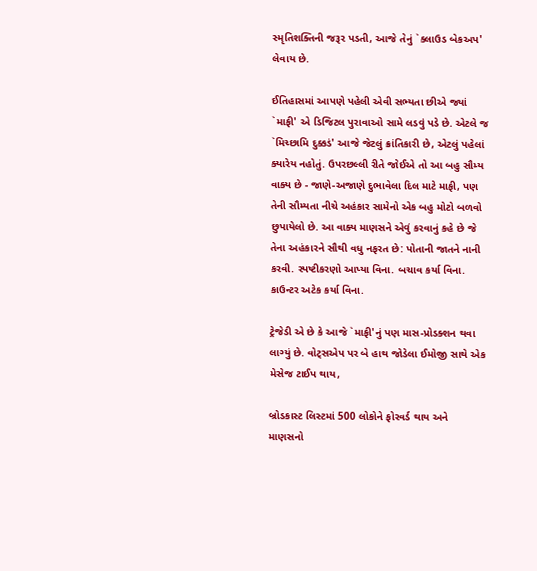સ્મૃતિશક્તિની જરૂર પડતી, આજે તેનું `ક્લાઉડ બેકઅપ' લેવાય છે.

ઈતિહાસમાં આપણે પહેલી એવી સભ્યતા છીએ જ્યાં `માફી' એ ડિજિટલ પુરાવાઓ સામે લડવું પડે છે. એટલે જ `મિચ્છામિ દુક્કડં' આજે જેટલું ક્રાંતિકારી છે, એટલું પહેલાં ક્યારેય નહોતું. ઉપરછલ્લી રીતે જોઈએ તો આ બહુ સૌમ્ય વાક્ય છે - જાણે-અજાણે દુભાવેલા દિલ માટે માફી, પણ તેની સૌમ્યતા નીચે અહંકાર સામેનો એક બહુ મોટો બળવો છુપાયેલો છે. આ વાક્ય માણસને એવું કરવાનું કહે છે જે તેના અહંકારને સૌથી વધુ નફરત છે: પોતાની જાતને નાની કરવી. સ્પષ્ટીકરણો આપ્યા વિના. બચાવ કર્યા વિના. કાઉન્ટર અટેક કર્યા વિના.

ટ્રેજેડી એ છે કે આજે `માફી'નું પણ માસ-પ્રોડક્શન થવા લાગ્યું છે. વોટ્સએપ પર બે હાથ જોડેલા ઈમોજી સાથે એક મેસેજ ટાઈપ થાય,

બ્રોડકાસ્ટ લિસ્ટમાં 500 લોકોને ફોરવર્ડ થાય અને માણસનો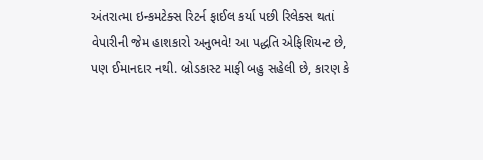અંતરાત્મા ઇન્કમટેક્સ રિટર્ન ફાઈલ કર્યા પછી રિલેક્સ થતાં વેપારીની જેમ હાશકારો અનુભવે! આ પદ્ધતિ એફિશિયન્ટ છે, પણ ઈમાનદાર નથી. બ્રોડકાસ્ટ માફી બહુ સહેલી છે, કારણ કે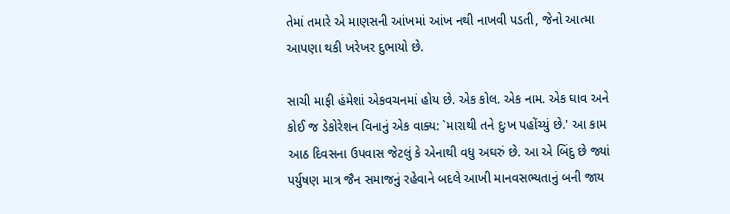તેમાં તમારે એ માણસની આંખમાં આંખ નથી નાખવી પડતી, જેનો આત્મા આપણા થકી ખરેખર દુભાયો છે.

સાચી માફી હંમેશાં એકવચનમાં હોય છે. એક કોલ. એક નામ. એક ઘાવ અને કોઈ જ ડેકોરેશન વિનાનું એક વાક્ય: `મારાથી તને દુઃખ પહોંચ્યું છે.' આ કામ આઠ દિવસના ઉપવાસ જેટલું કે એનાથી વધુ અઘરું છે. આ એ બિંદુ છે જ્યાં પર્યુષણ માત્ર જૈન સમાજનું રહેવાને બદલે આખી માનવસભ્યતાનું બની જાય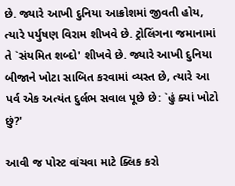છે. જ્યારે આખી દુનિયા આક્રોશમાં જીવતી હોય, ત્યારે પર્યુષણ વિરામ શીખવે છે. ટ્રોલિંગના જમાનામાં તે `સંયમિત શબ્દો' શીખવે છે. જ્યારે આખી દુનિયા બીજાને ખોટા સાબિત કરવામાં વ્યસ્ત છે, ત્યારે આ પર્વ એક અત્યંત દુર્લભ સવાલ પૂછે છે: `હું ક્યાં ખોટો છું?'

આવી જ પોસ્ટ વાંચવા માટે ક્લિક કરો